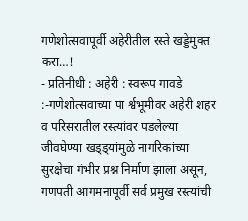गणेशोत्सवापूर्वी अहेरीतील रस्ते खड्डेमुक्त करा…!
- प्रतिनीधी : अहेरी : स्वरूप गावडे :-गणेशोत्सवाच्या पा र्श्वभूमीवर अहेरी शहर व परिसरातील रस्त्यांवर पडलेल्या जीवघेण्या खड्ड्यांमुळे नागरिकांच्या सुरक्षेचा गंभीर प्रश्न निर्माण झाला असून, गणपती आगमनापूर्वी सर्व प्रमुख रस्त्यांची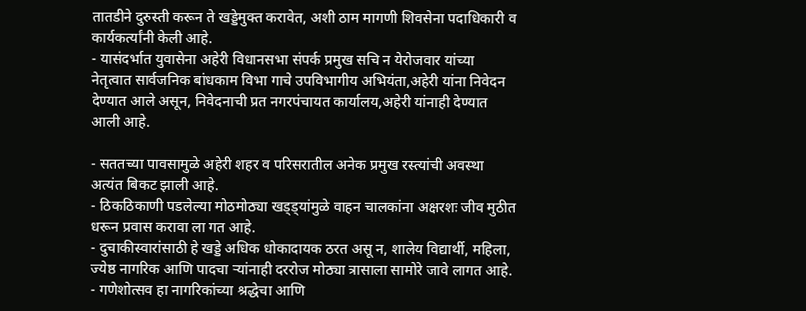तातडीने दुरुस्ती करून ते खड्डेमुक्त करावेत, अशी ठाम मागणी शिवसेना पदाधिकारी व कार्यकर्त्यांनी केली आहे.
- यासंदर्भात युवासेना अहेरी विधानसभा संपर्क प्रमुख सचि न येरोजवार यांच्या नेतृत्वात सार्वजनिक बांधकाम विभा गाचे उपविभागीय अभियंता,अहेरी यांना निवेदन देण्यात आले असून, निवेदनाची प्रत नगरपंचायत कार्यालय,अहेरी यांनाही देण्यात आली आहे.

- सततच्या पावसामुळे अहेरी शहर व परिसरातील अनेक प्रमुख रस्त्यांची अवस्था अत्यंत बिकट झाली आहे.
- ठिकठिकाणी पडलेल्या मोठमोठ्या खड्ड्यांमुळे वाहन चालकांना अक्षरशः जीव मुठीत धरून प्रवास करावा ला गत आहे.
- दुचाकीस्वारांसाठी हे खड्डे अधिक धोकादायक ठरत असू न, शालेय विद्यार्थी, महिला, ज्येष्ठ नागरिक आणि पादचा ऱ्यांनाही दररोज मोठ्या त्रासाला सामोरे जावे लागत आहे.
- गणेशोत्सव हा नागरिकांच्या श्रद्धेचा आणि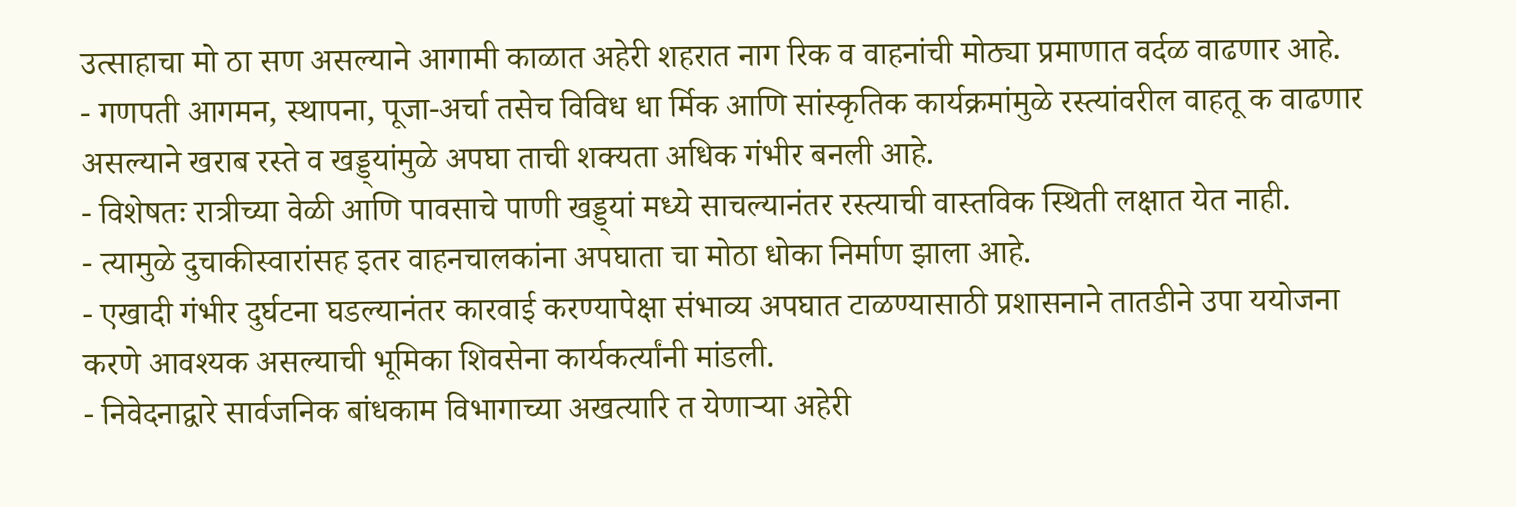उत्साहाचा मो ठा सण असल्याने आगामी काळात अहेरी शहरात नाग रिक व वाहनांची मोठ्या प्रमाणात वर्दळ वाढणार आहे.
- गणपती आगमन, स्थापना, पूजा-अर्चा तसेच विविध धा र्मिक आणि सांस्कृतिक कार्यक्रमांमुळे रस्त्यांवरील वाहतू क वाढणार असल्याने खराब रस्ते व खड्ड्यांमुळे अपघा ताची शक्यता अधिक गंभीर बनली आहे.
- विशेषतः रात्रीच्या वेळी आणि पावसाचे पाणी खड्ड्यां मध्ये साचल्यानंतर रस्त्याची वास्तविक स्थिती लक्षात येत नाही.
- त्यामुळे दुचाकीस्वारांसह इतर वाहनचालकांना अपघाता चा मोठा धोका निर्माण झाला आहे.
- एखादी गंभीर दुर्घटना घडल्यानंतर कारवाई करण्यापेक्षा संभाव्य अपघात टाळण्यासाठी प्रशासनाने तातडीने उपा ययोजना करणे आवश्यक असल्याची भूमिका शिवसेना कार्यकर्त्यांनी मांडली.
- निवेदनाद्वारे सार्वजनिक बांधकाम विभागाच्या अखत्यारि त येणाऱ्या अहेरी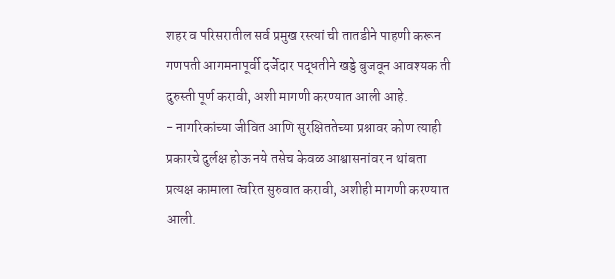शहर व परिसरातील सर्व प्रमुख रस्त्यां ची तातडीने पाहणी करून गणपती आगमनापूर्वी दर्जेदार पद्धतीने खड्डे बुजवून आवश्यक ती दुरुस्ती पूर्ण करावी, अशी मागणी करण्यात आली आहे.
- नागरिकांच्या जीवित आणि सुरक्षिततेच्या प्रश्नावर कोण त्याही प्रकारचे दुर्लक्ष होऊ नये तसेच केवळ आश्वासनांवर न थांबता प्रत्यक्ष कामाला त्वरित सुरुवात करावी, अशीही मागणी करण्यात आली.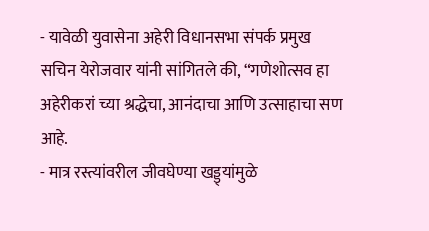- यावेळी युवासेना अहेरी विधानसभा संपर्क प्रमुख सचिन येरोजवार यांनी सांगितले की, “गणेशोत्सव हा अहेरीकरां च्या श्रद्धेचा, आनंदाचा आणि उत्साहाचा सण आहे.
- मात्र रस्त्यांवरील जीवघेण्या खड्ड्यांमुळे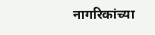नागरिकांच्या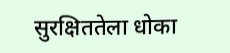सुरक्षिततेला धोका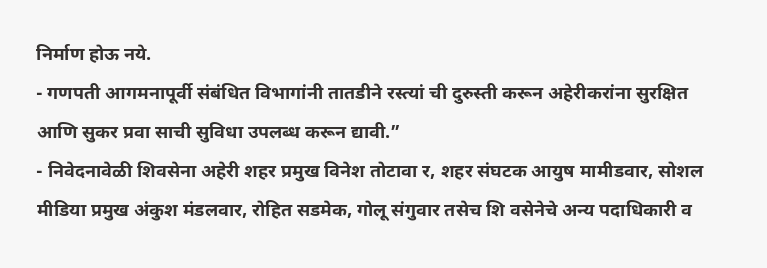निर्माण होऊ नये.
- गणपती आगमनापूर्वी संबंधित विभागांनी तातडीने रस्त्यां ची दुरुस्ती करून अहेरीकरांना सुरक्षित आणि सुकर प्रवा साची सुविधा उपलब्ध करून द्यावी.”
- निवेदनावेळी शिवसेना अहेरी शहर प्रमुख विनेश तोटावा र, शहर संघटक आयुष मामीडवार, सोशल मीडिया प्रमुख अंकुश मंडलवार, रोहित सडमेक, गोलू संगुवार तसेच शि वसेनेचे अन्य पदाधिकारी व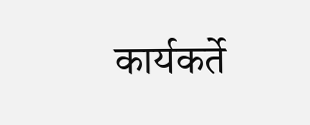कार्यकर्ते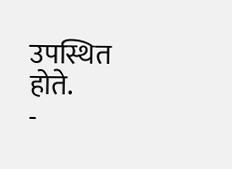उपस्थित होते.
-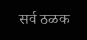सर्व ठळक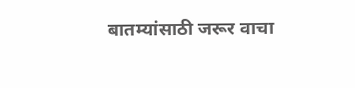बातम्यांसाठी जरूर वाचा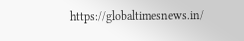https://globaltimesnews.in/